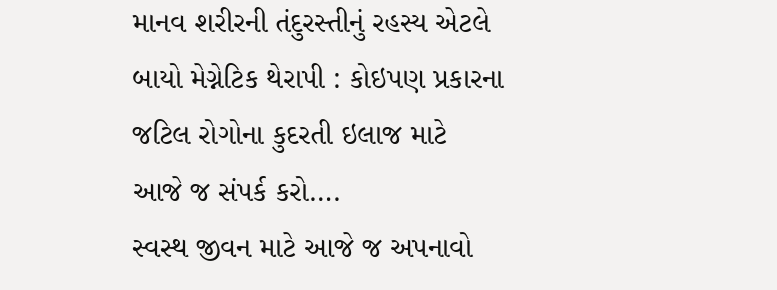માનવ શરીરની તંદુરસ્તીનું રહસ્ય એટલે બાયો મેગ્નેટિક થેરાપી : કોઇપણ પ્રકારના જટિલ રોગોના કુદરતી ઇલાજ માટે આજે જ સંપર્ક કરો….
સ્વસ્થ જીવન માટે આજે જ અપનાવો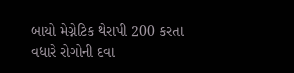બાયો મેગ્નેટિક થેરાપી 200 કરતા વધારે રોગોની દવા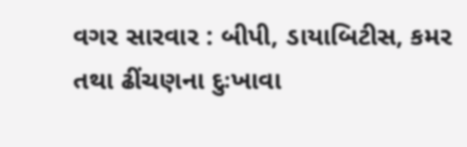વગર સારવાર : બીપી, ડાયાબિટીસ, કમર તથા ઢીંચણના દુઃખાવા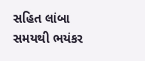સહિત લાંબા સમયથી ભયંકર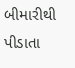બીમારીથી પીડાતા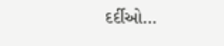દર્દીઓ…